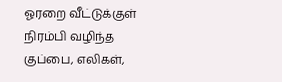ஓரறை வீட்டுக்குள் நிரம்பி வழிந்த குப்பை, எலிகள்,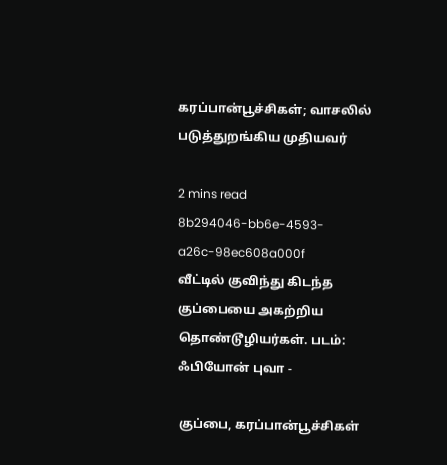கரப்பான்பூச்சிகள்; வாசலில் படுத்துறங்கிய முதியவர்

2 mins read
8b294046-bb6e-4593-a26c-98ec608a000f
வீட்டில் குவிந்து கிடந்த குப்பையை அகற்றிய தொண்டூழியர்கள். படம்: ஃபியோன் புவா -

குப்பை, கரப்பான்பூச்சிகள்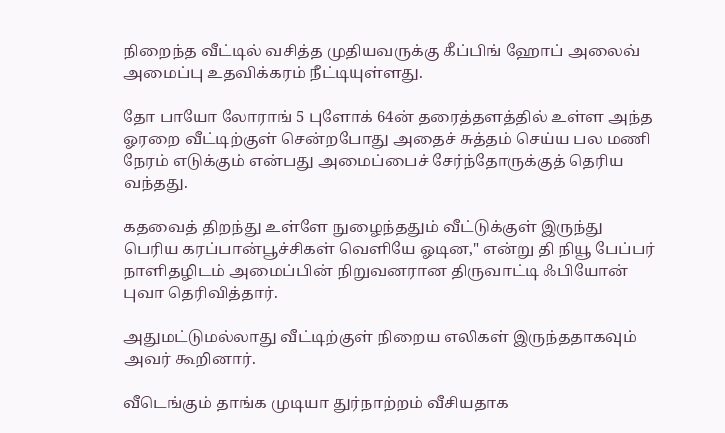நிறைந்த வீட்டில் வசித்த முதியவருக்கு கீப்பிங் ஹோப் அலைவ் அமைப்பு உதவிக்கரம் நீட்டியுள்ளது.

தோ பாயோ லோராங் 5 புளோக் 64ன் தரைத்தளத்தில் உள்ள அந்த ஓரறை வீட்டிற்குள் சென்றபோது அதைச் சுத்தம் செய்ய பல மணி நேரம் எடுக்கும் என்பது அமைப்பைச் சேர்ந்தோருக்குத் தெரிய வந்தது.

கதவைத் திறந்து உள்ளே நுழைந்ததும் வீட்டுக்குள் இருந்து பெரிய கரப்பான்பூச்சிகள் வெளியே ஓடின," என்று தி நியூ பேப்பர் நாளிதழிடம் அமைப்பின் நிறுவனரான திருவாட்டி ஃபியோன் புவா தெரிவித்தார்.

அதுமட்டுமல்லாது வீட்டிற்குள் நிறைய எலிகள் இருந்ததாகவும் அவர் கூறினார்.

வீடெங்கும் தாங்க முடியா துர்நாற்றம் வீசியதாக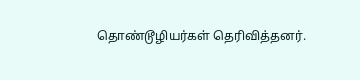தொண்டூழியர்கள் தெரிவித்தனர்.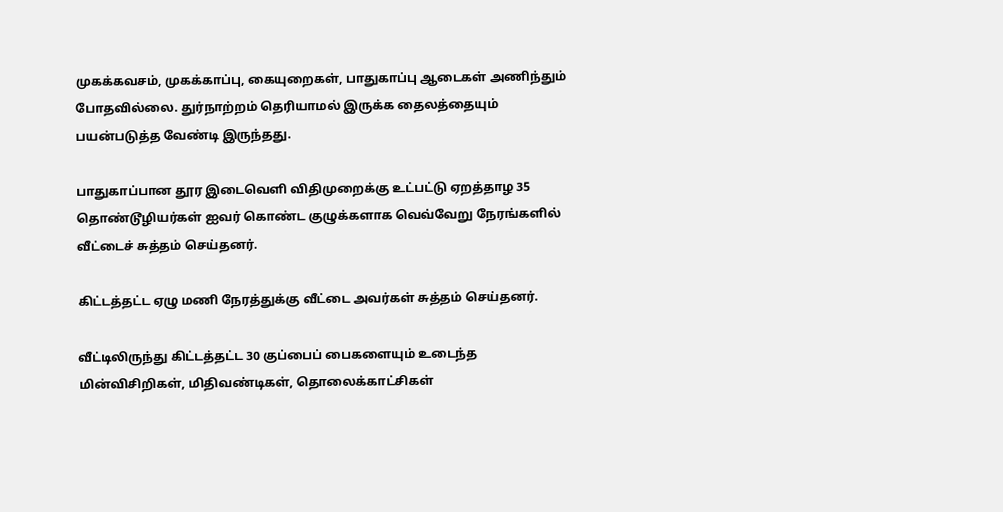முகக்கவசம், முகக்காப்பு, கையுறைகள், பாதுகாப்பு ஆடைகள் அணிந்தும் போதவில்லை. துர்நாற்றம் தெரியாமல் இருக்க தைலத்தையும் பயன்படுத்த வேண்டி இருந்தது.

பாதுகாப்பான தூர இடைவெளி விதிமுறைக்கு உட்பட்டு ஏறத்தாழ 35 தொண்டூழியர்கள் ஐவர் கொண்ட குழுக்களாக வெவ்வேறு நேரங்களில் வீட்டைச் சுத்தம் செய்தனர்.

கிட்டத்தட்ட ஏழு மணி நேரத்துக்கு வீட்டை அவர்கள் சுத்தம் செய்தனர்.

வீட்டிலிருந்து கிட்டத்தட்ட 30 குப்பைப் பைகளையும் உடைந்த மின்விசிறிகள், மிதிவண்டிகள், தொலைக்காட்சிகள்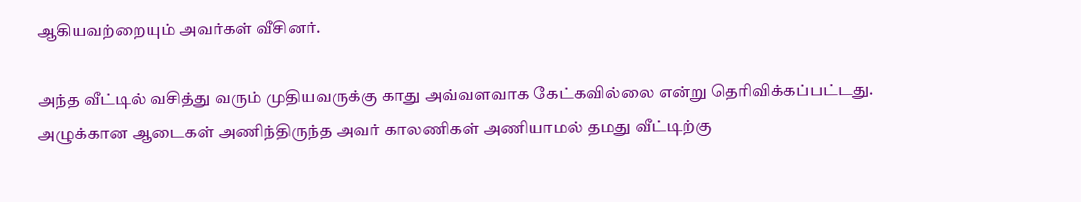ஆகியவற்றையும் அவர்கள் வீசினர்.

அந்த வீட்டில் வசித்து வரும் முதியவருக்கு காது அவ்வளவாக கேட்கவில்லை என்று தெரிவிக்கப்பட்டது. அழுக்கான ஆடைகள் அணிந்திருந்த அவர் காலணிகள் அணியாமல் தமது வீட்டிற்கு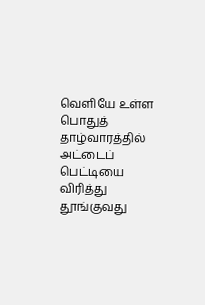வெளியே உள்ள பொதுத் தாழ்வாரத்தில் அட்டைப் பெட்டியை விரித்து தூங்குவது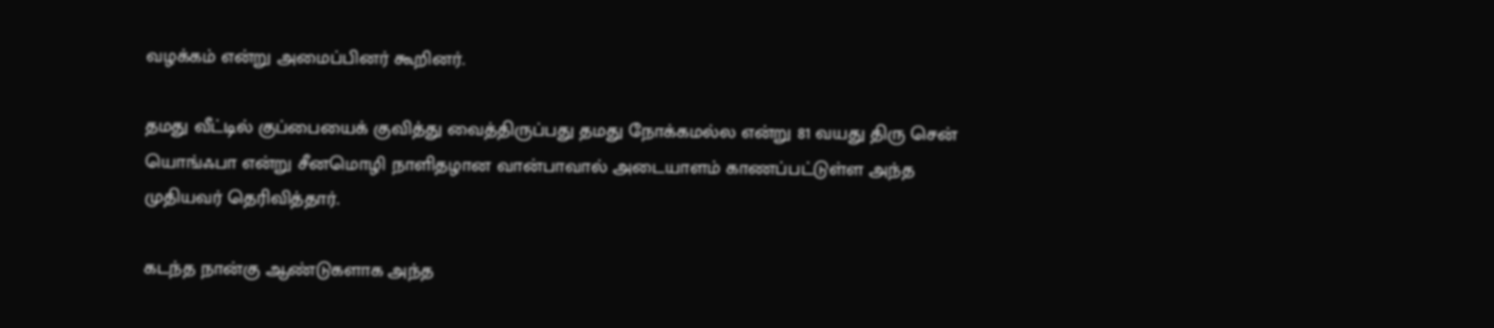வழக்கம் என்று அமைப்பினர் கூறினர்.

தமது வீட்டில் குப்பையைக் குவித்து வைத்திருப்பது தமது நோக்கமல்ல என்று 81 வயது திரு சென் யொங்ஃபா என்று சீனமொழி நாளிதழான வான்பாவால் அடையாளம் காணப்பட்டுள்ள அந்த முதியவர் தெரிவித்தார்.

கடந்த நான்கு ஆண்டுகளாக அந்த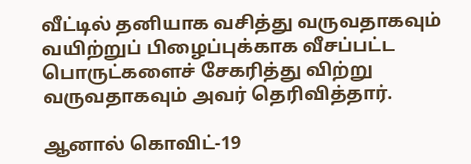வீட்டில் தனியாக வசித்து வருவதாகவும் வயிற்றுப் பிழைப்புக்காக வீசப்பட்ட பொருட்களைச் சேகரித்து விற்று வருவதாகவும் அவர் தெரிவித்தார்.

ஆனால் கொவிட்-19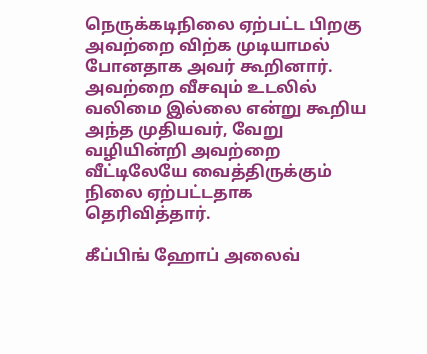நெருக்கடிநிலை ஏற்பட்ட பிறகு அவற்றை விற்க முடியாமல் போனதாக அவர் கூறினார். அவற்றை வீசவும் உடலில் வலிமை இல்லை என்று கூறிய அந்த முதியவர், வேறு வழியின்றி அவற்றை வீட்டிலேயே வைத்திருக்கும் நிலை ஏற்பட்டதாக தெரிவித்தார்.

கீப்பிங் ஹோப் அலைவ்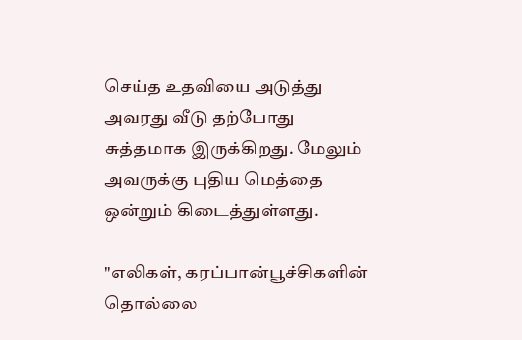செய்த உதவியை அடுத்து அவரது வீடு தற்போது சுத்தமாக இருக்கிறது. மேலும் அவருக்கு புதிய மெத்தை ஒன்றும் கிடைத்துள்ளது.

"எலிகள், கரப்பான்பூச்சிகளின் தொல்லை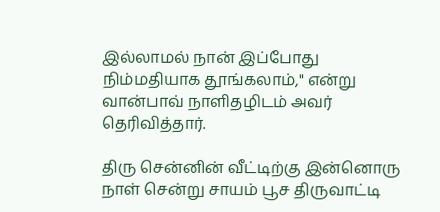இல்லாமல் நான் இப்போது நிம்மதியாக தூங்கலாம்," என்று வான்பாவ் நாளிதழிடம் அவர் தெரிவித்தார்.

திரு சென்னின் வீட்டிற்கு இன்னொரு நாள் சென்று சாயம் பூச திருவாட்டி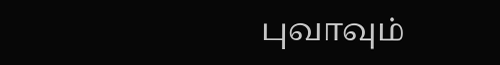புவாவும்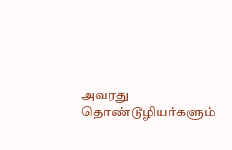அவரது தொண்டூழியர்களும்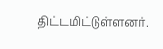திட்டமிட்டுள்ளனர்.